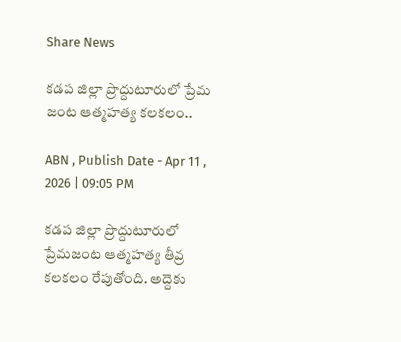Share News

కడప జిల్లా ప్రొద్దుటూరులో ప్రేమ జంట ఆత్మహత్య కలకలం..

ABN , Publish Date - Apr 11 , 2026 | 09:05 PM

కడప జిల్లా ప్రొద్దుటూరులో ప్రేమజంట ఆత్మహత్య తీవ్ర కలకలం రేపుతోంది. అద్దెకు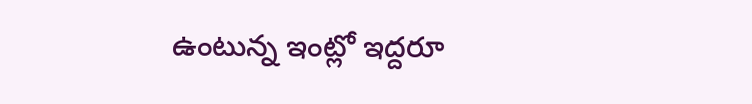ఉంటున్న ఇంట్లో ఇద్దరూ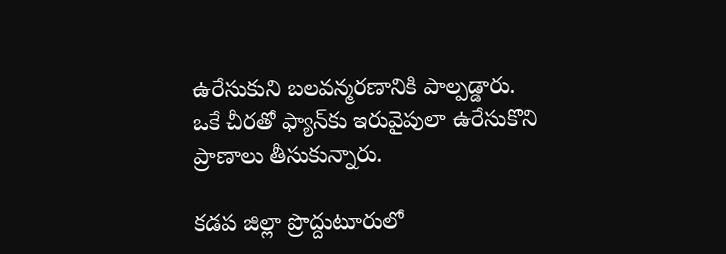ఉరేసుకుని బలవన్మరణానికి పాల్పడ్డారు. ఒకే చీరతో ఫ్యాన్‌కు ఇరువైపులా ఉరేసుకొని ప్రాణాలు తీసుకున్నారు.

కడప జిల్లా ప్రొద్దుటూరులో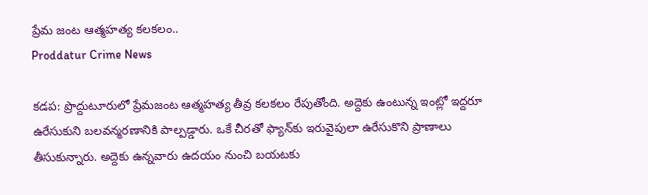ప్రేమ జంట ఆత్మహత్య కలకలం..
Proddatur Crime News

కడప: ప్రొద్దుటూరులో ప్రేమజంట ఆత్మహత్య తీవ్ర కలకలం రేపుతోంది. అద్దెకు ఉంటున్న ఇంట్లో ఇద్దరూ ఉరేసుకుని బలవన్మరణానికి పాల్పడ్డారు. ఒకే చీరతో ఫ్యాన్‌కు ఇరువైపులా ఉరేసుకొని ప్రాణాలు తీసుకున్నారు. అద్దెకు ఉన్నవారు ఉదయం నుంచి బయటకు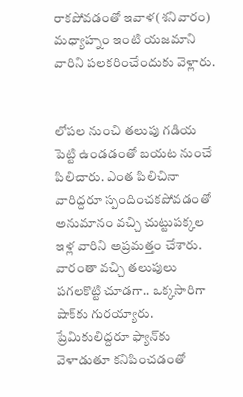రాకపోవడంతో ఇవాళ(శనివారం) మధ్యాహ్నం ఇంటి యజమాని వారిని పలకరించేందుకు వెళ్లారు.


లోపల నుంచి తలుపు గడియ పెట్టి ఉండడంతో బయట నుంచే పిలిచారు. ఎంత పిలిచినా వారిద్దరూ స్పందించకపోవడంతో అనుమానం వచ్చి చుట్టుపక్కల ఇళ్ల వారిని అప్రమత్తం చేశారు. వారంతా వచ్చి తలుపులు పగలకొట్టి చూడగా.. ఒక్కసారిగా షాక్‌కు గురయ్యారు. ప్రేమికులిద్దరూ ఫ్యాన్‌కు వెళాడుతూ కనిపించడంతో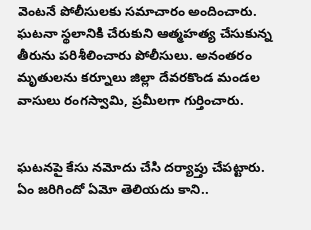వెంటనే పోలీసులకు సమాచారం అందించారు. ఘటనా స్థలానికి చేరుకుని ఆత్మహత్య చేసుకున్న తీరును పరిశీలించారు పోలీసులు. అనంతరం మృతులను కర్నూలు జిల్లా దేవరకొండ మండల వాసులు రంగస్వామి, ప్రమీలగా గుర్తించారు.


ఘటనపై కేసు నమోదు చేసి దర్యాప్తు చేపట్టారు. ఏం జరిగిందో ఏమో తెలియదు కాని..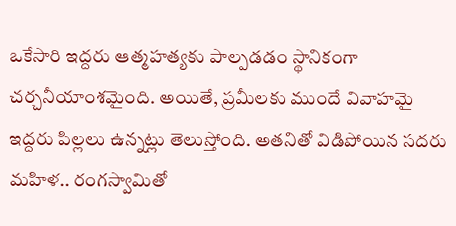ఒకేసారి ఇద్దరు ఆత్మహత్యకు పాల్పడడం స్థానికంగా చర్చనీయాంశమైంది. అయితే, ప్రమీలకు ముందే వివాహమై ఇద్దరు పిల్లలు ఉన్నట్లు తెలుస్తోంది. అతనితో విడిపోయిన సదరు మహిళ.. రంగస్వామితో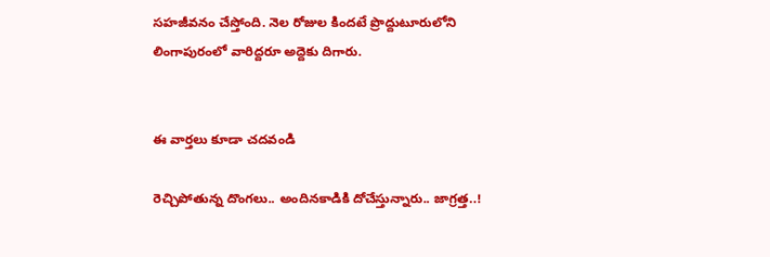సహజీవనం చేస్తోంది. నెల రోజుల కిందటే ప్రొద్దుటూరులోని లింగాపురంలో వారిద్దరూ అద్దెకు దిగారు.


ఈ వార్తలు కూడా చదవండి

రెచ్చిపోతున్న దొంగలు.. అందినకాడికి దోచేస్తున్నారు.. జాగ్రత్త..!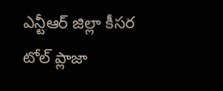ఎన్టీఆర్ జిల్లా కీసర టోల్ ప్లాజా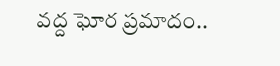వద్ద ఘోర ప్రమాదం..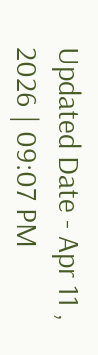Updated Date - Apr 11 , 2026 | 09:07 PM